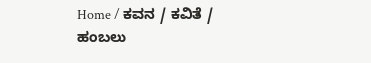Home / ಕವನ / ಕವಿತೆ / ಹಂಬಲು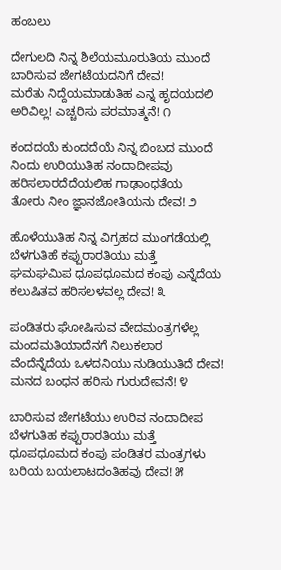ಹಂಬಲು

ದೇಗುಲದಿ ನಿನ್ನ ಶಿಲೆಯಮೂರುತಿಯ ಮುಂದೆ
ಬಾರಿಸುವ ಜೇಗಟೆಯದನಿಗೆ ದೇವ!
ಮರೆತು ನಿದ್ದೆಯಮಾಡುತಿಹ ಎನ್ನ ಹೃದಯದಲಿ
ಅರಿವಿಲ್ಲ! ಎಚ್ಚರಿಸು ಪರಮಾತ್ಮನೆ! ೧

ಕಂದದಯೆ ಕುಂದದೆಯೆ ನಿನ್ನ ಬಿಂಬದ ಮುಂದೆ
ನಿಂದು ಉರಿಯುತಿಹ ನಂದಾದೀಪವು
ಹರಿಸಲಾರದೆದೆಯಲಿಹ ಗಾಢಾಂಧತೆಯ
ತೋರು ನೀಂ ಜ್ಞಾನಜೋತಿಯನು ದೇವ! ೨

ಹೊಳೆಯುತಿಹ ನಿನ್ನ ವಿಗ್ರಹದ ಮುಂಗಡೆಯಲ್ಲಿ
ಬೆಳಗುತಿಹೆ ಕಪ್ಪುರಾರತಿಯು ಮತ್ತೆ
ಘಮಘಮಿಪ ಧೂಪಧೂಮದ ಕಂಪು ಎನ್ನೆದೆಯ
ಕಲುಷಿತವ ಹರಿಸಲಳವಲ್ಲ ದೇವ! ೩

ಪಂಡಿತರು ಘೋಷಿಸುವ ವೇದಮಂತ್ರಗಳೆಲ್ಲ
ಮಂದಮತಿಯಾದೆನಗೆ ನಿಲುಕಲಾರ
ವೆಂದೆನ್ನೆದೆಯ ಒಳದನಿಯು ನುಡಿಯುತಿದೆ ದೇವ!
ಮನದ ಬಂಧನ ಹರಿಸು ಗುರುದೇವನೆ! ೪

ಬಾರಿಸುವ ಜೇಗಟೆಯು ಉರಿವ ನಂದಾದೀಪ
ಬೆಳಗುತಿಹ ಕಪ್ಪುರಾರತಿಯು ಮತ್ತೆ
ಧೂಪಧೂಮದ ಕಂಪು ಪಂಡಿತರ ಮಂತ್ರಗಳು
ಬರಿಯ ಬಯಲಾಟದಂತಿಹವು ದೇವ! ೫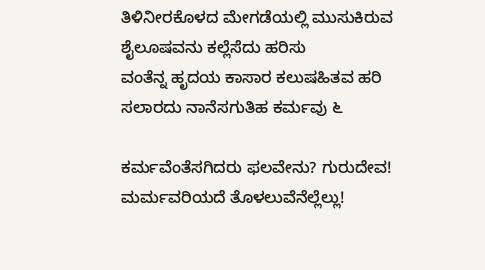ತಿಳಿನೀರಕೊಳದ ಮೇಗಡೆಯಲ್ಲಿ ಮುಸುಕಿರುವ
ಶೈಲೂಷವನು ಕಲ್ಲೆಸೆದು ಹರಿಸು
ವಂತೆನ್ನ ಹೃದಯ ಕಾಸಾರ ಕಲುಷಹಿತವ ಹರಿ
ಸಲಾರದು ನಾನೆಸಗುತಿಹ ಕರ್ಮವು ೬

ಕರ್ಮವೆಂತೆಸಗಿದರು ಫಲವೇನು? ಗುರುದೇವ!
ಮರ್ಮವರಿಯದೆ ತೊಳಲುವೆನೆಲ್ಲೆಲ್ಲು!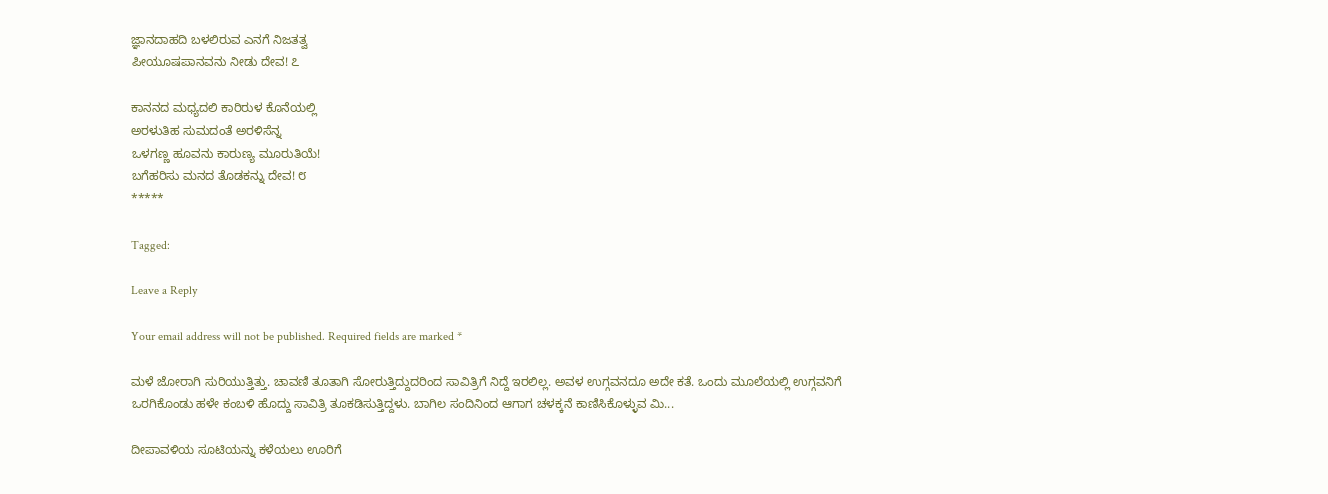ಜ್ಞಾನದಾಹದಿ ಬಳಲಿರುವ ಎನಗೆ ನಿಜತತ್ವ
ಪೀಯೂಷಪಾನವನು ನೀಡು ದೇವ! ೭

ಕಾನನದ ಮಧ್ಯದಲಿ ಕಾರಿರುಳ ಕೊನೆಯಲ್ಲಿ
ಅರಳುತಿಹ ಸುಮದಂತೆ ಅರಳಿಸೆನ್ನ
ಒಳಗಣ್ಣ ಹೂವನು ಕಾರುಣ್ಯ ಮೂರುತಿಯೆ!
ಬಗೆಹರಿಸು ಮನದ ತೊಡಕನ್ನು ದೇವ! ೮
*****

Tagged:

Leave a Reply

Your email address will not be published. Required fields are marked *

ಮಳೆ ಜೋರಾಗಿ ಸುರಿಯುತ್ತಿತ್ತು. ಚಾವಣಿ ತೂತಾಗಿ ಸೋರುತ್ತಿದ್ದುದರಿಂದ ಸಾವಿತ್ರಿಗೆ ನಿದ್ದೆ ಇರಲಿಲ್ಲ. ಅವಳ ಉಗ್ಗವನದೂ ಅದೇ ಕತೆ. ಒಂದು ಮೂಲೆಯಲ್ಲಿ ಉಗ್ಗವನಿಗೆ ಒರಗಿಕೊಂಡು ಹಳೇ ಕಂಬಳಿ ಹೊದ್ದು ಸಾವಿತ್ರಿ ತೂಕಡಿಸುತ್ತಿದ್ದಳು. ಬಾಗಿಲ ಸಂದಿನಿಂದ ಆಗಾಗ ಚಳಕ್ಕನೆ ಕಾಣಿಸಿಕೊಳ್ಳುವ ಮಿ...

ದೀಪಾವಳಿಯ ಸೂಟಿಯನ್ನು ಕಳೆಯಲು ಊರಿಗೆ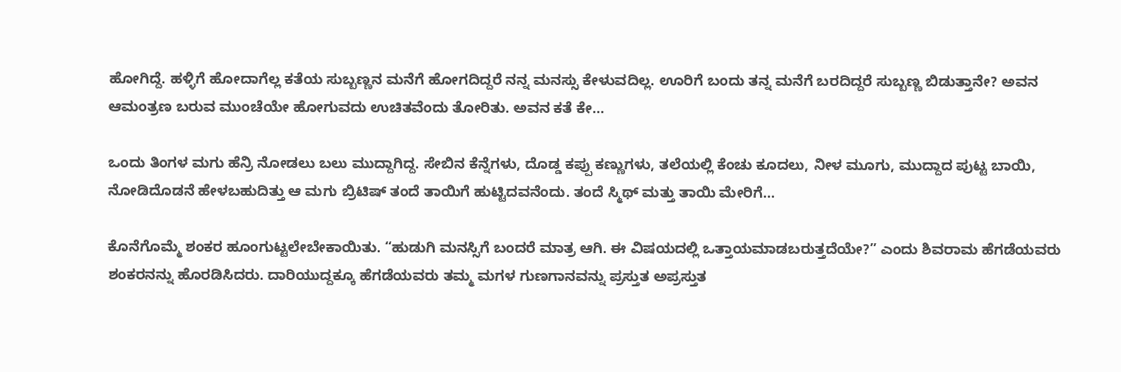ಹೋಗಿದ್ದೆ. ಹಳ್ಳಿಗೆ ಹೋದಾಗೆಲ್ಲ ಕತೆಯ ಸುಬ್ಬಣ್ಣನ ಮನೆಗೆ ಹೋಗದಿದ್ದರೆ ನನ್ನ ಮನಸ್ಸು ಕೇಳುವದಿಲ್ಲ. ಊರಿಗೆ ಬಂದು ತನ್ನ ಮನೆಗೆ ಬರದಿದ್ದರೆ ಸುಬ್ಬಣ್ಣ ಬಿಡುತ್ತಾನೇ? ಅವನ ಆಮಂತ್ರಣ ಬರುವ ಮುಂಚೆಯೇ ಹೋಗುವದು ಉಚಿತವೆಂದು ತೋರಿತು. ಅವನ ಕತೆ ಕೇ...

ಒಂದು ತಿಂಗಳ ಮಗು ಹೆನ್ರಿ ನೋಡಲು ಬಲು ಮುದ್ದಾಗಿದ್ದ. ಸೇಬಿನ ಕೆನ್ನೆಗಳು, ದೊಡ್ಡ ಕಪ್ಪು ಕಣ್ಣುಗಳು, ತಲೆಯಲ್ಲಿ ಕೆಂಚು ಕೂದಲು, ನೀಳ ಮೂಗು, ಮುದ್ದಾದ ಪುಟ್ಟ ಬಾಯಿ, ನೋಡಿದೊಡನೆ ಹೇಳಬಹುದಿತ್ತು ಆ ಮಗು ಬ್ರಿಟಿಷ್ ತಂದೆ ತಾಯಿಗೆ ಹುಟ್ಟಿದವನೆಂದು. ತಂದೆ ಸ್ಮಿಥ್ ಮತ್ತು ತಾಯಿ ಮೇರಿಗೆ...

ಕೊನೆಗೊಮ್ಮೆ ಶಂಕರ ಹೂಂಗುಟ್ಟಲೇಬೇಕಾಯಿತು. “ಹುಡುಗಿ ಮನಸ್ಸಿಗೆ ಬಂದರೆ ಮಾತ್ರ ಆಗಿ. ಈ ವಿಷಯದಲ್ಲಿ ಒತ್ತಾಯಮಾಡಬರುತ್ತದೆಯೇ?” ಎಂದು ಶಿವರಾಮ ಹೆಗಡೆಯವರು ಶಂಕರನನ್ನು ಹೊರಡಿಸಿದರು. ದಾರಿಯುದ್ದಕ್ಕೂ ಹೆಗಡೆಯವರು ತಮ್ಮ ಮಗಳ ಗುಣಗಾನವನ್ನು ಪ್ರಸ್ತುತ ಅಪ್ರಸ್ತುತ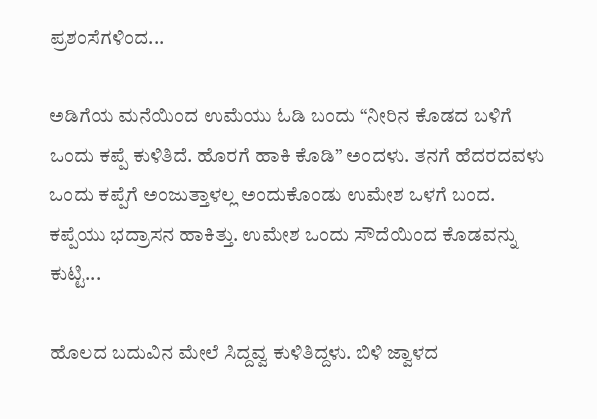ಪ್ರಶಂಸೆಗಳಿಂದ...

ಅಡಿಗೆಯ ಮನೆಯಿಂದ ಉಮೆಯು ಓಡಿ ಬಂದು “ನೀರಿನ ಕೊಡದ ಬಳಿಗೆ ಒಂದು ಕಪ್ಪೆ ಕುಳಿತಿದೆ. ಹೊರಗೆ ಹಾಕಿ ಕೊಡಿ” ಅಂದಳು. ತನಗೆ ಹೆದರದವಳು ಒಂದು ಕಪ್ಪೆಗೆ ಅಂಜುತ್ತಾಳಲ್ಲ ಅಂದುಕೊಂಡು ಉಮೇಶ ಒಳಗೆ ಬಂದ. ಕಪ್ಪೆಯು ಭದ್ರಾಸನ ಹಾಕಿತ್ತು. ಉಮೇಶ ಒಂದು ಸೌದೆಯಿಂದ ಕೊಡವನ್ನು ಕುಟ್ಟಿ...

ಹೊಲದ ಬದುವಿನ ಮೇಲೆ ಸಿದ್ದವ್ವ ಕುಳಿತಿದ್ದಳು. ಬಿಳಿ ಜ್ವಾಳದ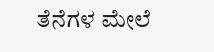ತೆನೆಗಳ ಮೇಲೆ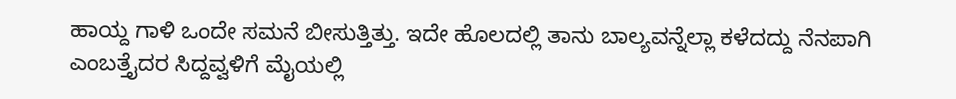ಹಾಯ್ದ ಗಾಳಿ ಒಂದೇ ಸಮನೆ ಬೀಸುತ್ತಿತ್ತು. ಇದೇ ಹೊಲದಲ್ಲಿ ತಾನು ಬಾಲ್ಯವನ್ನೆಲ್ಲಾ ಕಳೆದದ್ದು ನೆನಪಾಗಿ ಎಂಬತ್ತೈದರ ಸಿದ್ದವ್ವಳಿಗೆ ಮೈಯಲ್ಲಿ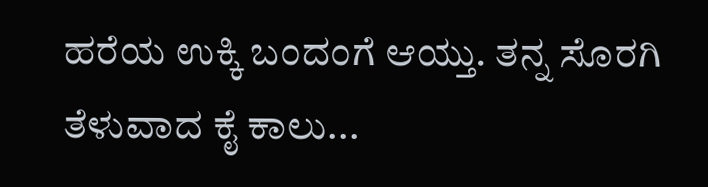ಹರೆಯ ಉಕ್ಕಿ ಬಂದಂಗೆ ಆಯ್ತು. ತನ್ನ ಸೊರಗಿ ತೆಳುವಾದ ಕೈ ಕಾಲು...